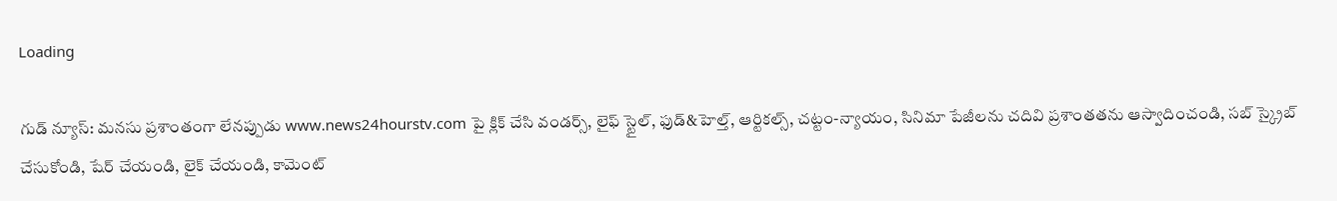Loading

గుడ్ న్యూస్: మనసు ప్రశాంతంగా లేనప్పుడు www.news24hourstv.com పై క్లిక్ చేసి వండర్స్, లైఫ్ స్టైల్, ఫుడ్&హెల్త్, ఆర్టికల్స్, చట్టం-న్యాయం, సినిమా పేజీలను చదివి ప్రశాంతతను ఆస్వాదించండి, సబ్ స్క్రైబ్ చేసుకోండి, షేర్ చేయండి, లైక్ చేయండి, కామెంట్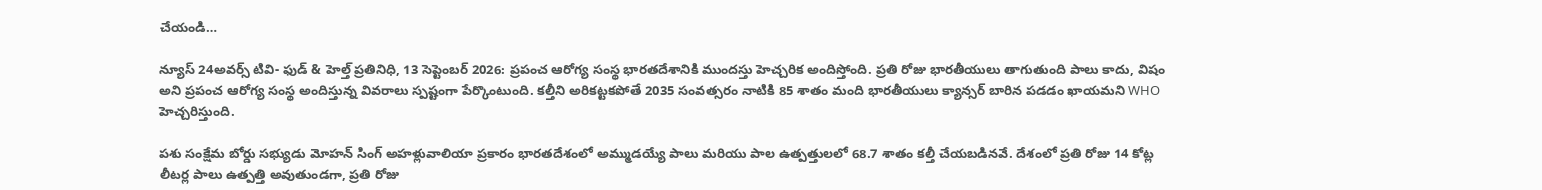చేయండి…

న్యూస్ 24అవర్స్ టివి- ఫుడ్ & హెల్త్ ప్రతినిధి, 13 సెప్టెంబర్ 2026: ప్రపంచ ఆరోగ్య సంస్థ భారతదేశానికి ముందస్తు హెచ్చరిక అందిస్తోంది. ప్రతి రోజు భారతీయులు తాగుతుంది పాలు కాదు, విషం అని ప్రపంచ ఆరోగ్య సంస్థ అందిస్తున్న వివరాలు స్పష్టంగా పేర్కొంటుంది. కల్తీని అరికట్టకపోతే 2035 సంవత్సరం నాటికి 85 శాతం మంది భారతీయులు క్యాన్సర్ బారిన పడడం ఖాయమని WHO హెచ్చరిస్తుంది.

పశు సంక్షేమ బోర్డు సభ్యుడు మోహన్ సింగ్ అహళ్లువాలియా ప్రకారం భారతదేశంలో అమ్ముడయ్యే పాలు మరియు పాల ఉత్పత్తులలో 68.7 శాతం కల్తీ చేయబడినవే. దేశంలో ప్రతి రోజు 14 కోట్ల లీటర్ల పాలు ఉత్పత్తి అవుతుండగా, ప్రతి రోజు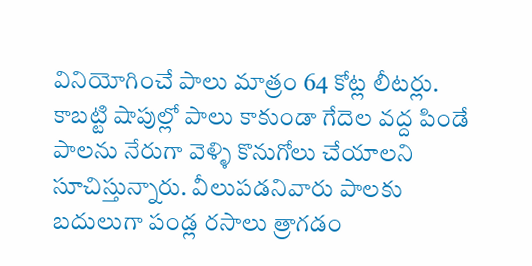వినియోగించే పాలు మాత్రం 64 కోట్ల లీటర్లు. కాబట్టి షాపుల్లో పాలు కాకుండా గేదెల వద్ద పిండే పాలను నేరుగా వెళ్ళి కొనుగోలు చేయాలని సూచిస్తున్నారు. వీలుపడనివారు పాలకు బదులుగా పండ్ల రసాలు త్రాగడం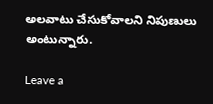అలవాటు చేసుకోవాలని నిపుణులు అంటున్నారు.

Leave a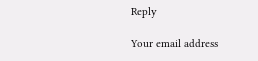Reply

Your email address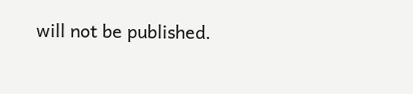will not be published.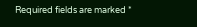Required fields are marked *